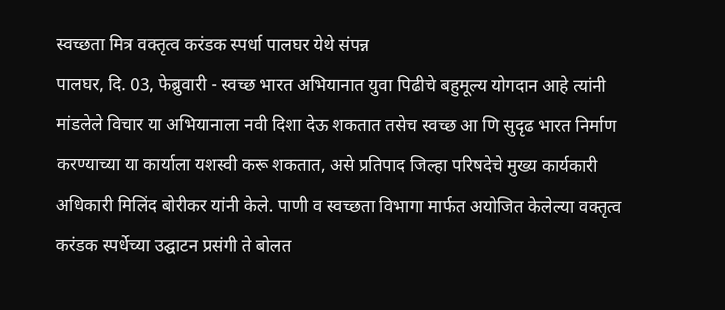स्वच्छता मित्र वक्तृत्व करंडक स्पर्धा पालघर येथे संपन्न
पालघर, दि. 03, फेब्रुवारी - स्वच्छ भारत अभियानात युवा पिढीचे बहुमूल्य योगदान आहे त्यांनी मांडलेले विचार या अभियानाला नवी दिशा देऊ शकतात तसेच स्वच्छ आ णि सुदृढ भारत निर्माण करण्याच्या या कार्याला यशस्वी करू शकतात, असे प्रतिपाद जिल्हा परिषदेचे मुख्य कार्यकारी अधिकारी मिलिंद बोरीकर यांनी केले. पाणी व स्वच्छता विभागा मार्फत अयोजित केलेल्या वक्तृत्व करंडक स्पर्धेच्या उद्घाटन प्रसंगी ते बोलत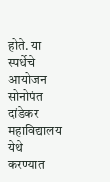होते. या स्पर्धेचे आयोजन सोनोपंत दांडेकर महाविद्यालय येथे करण्यात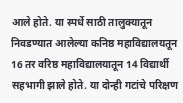आले होते. या स्पर्धे साठी तालुक्यातून निवडण्यात आलेल्या कनिष्ठ महाविद्यालयतून 16 तर वरिष्ठ महाविद्यालयातून 14 विद्यार्थी सहभागी झाले होते. या दोन्ही गटांचे परिक्षण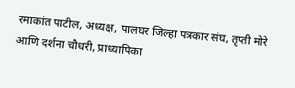रमाकांत पाटील, अध्यक्ष, पालघर जिल्हा पत्रकार संघ, तृप्ती मोरे आणि दर्शना चौधरी, प्राध्यापिका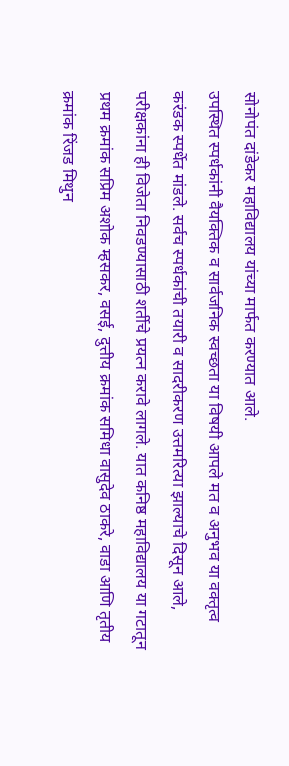सोनोपंत दांडेकर महाविद्यालय यांच्या मार्फत करण्यात आले.
उपस्थित स्पर्धकांनी वैयक्तिक व सार्वजनिक स्वच्छता या विषयी आपले मत व अनुभव या वक्तृत्व करंडक स्पर्धेत मांडले. सर्वच स्पर्धकांची तयारी व सादरीकरण उत्तमरित्या झाल्याचे दिसून आले, परीक्षकांना ही विजेता निवडण्यासाठी शर्तीचे प्रयत्न करावे लागले. यात कनिष्ठ महाविद्यालय या गटातून प्रथम क्रमांक सप्रिम अशोक म्हसकर, वसई, दुत्तीय क्रमांक समिधा वासुदेव ठाकरे, वाडा आणि तृतीय क्रमांक रिंजड मिथुन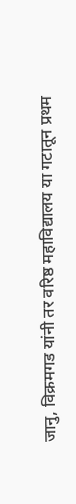जानु, विक्रमगड यांनी तर वरिष्ठ महाविद्यालय या गटातून प्रथम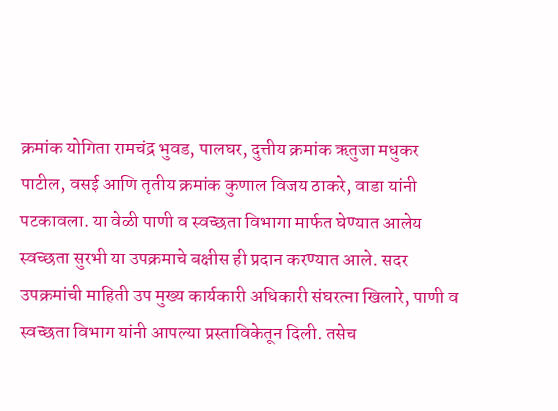क्रमांक योगिता रामचंद्र भुवड, पालघर, दुत्तीय क्रमांक ऋतुजा मधुकर पाटील, वसई आणि तृतीय क्रमांक कुणाल विजय ठाकरे, वाडा यांनी पटकावला. या वेळी पाणी व स्वच्छता विभागा मार्फत घेण्यात आलेय स्वच्छता सुरभी या उपक्रमाचे बक्षीस ही प्रदान करण्यात आले. सदर उपक्रमांची माहिती उप मुख्य कार्यकारी अधिकारी संघरत्ना खिलारे, पाणी व स्वच्छता विभाग यांनी आपल्या प्रस्ताविकेतून दिली. तसेच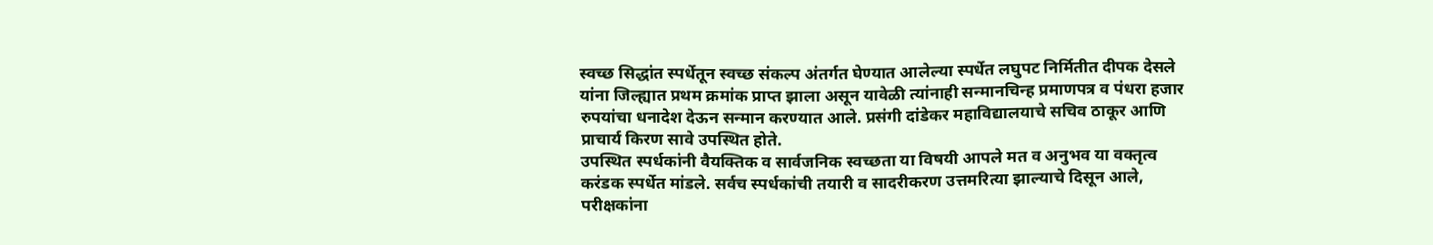स्वच्छ सिद्धांत स्पर्धेतून स्वच्छ संकल्प अंतर्गत घेण्यात आलेल्या स्पर्धेत लघुपट निर्मितीत दीपक देसले यांना जिल्ह्यात प्रथम क्रमांक प्राप्त झाला असून यावेळी त्यांनाही सन्मानचिन्ह प्रमाणपत्र व पंधरा हजार रुपयांचा धनादेश देऊन सन्मान करण्यात आले. प्रसंगी दांडेकर महाविद्यालयाचे सचिव ठाकूर आणि प्राचार्य किरण सावे उपस्थित होते.
उपस्थित स्पर्धकांनी वैयक्तिक व सार्वजनिक स्वच्छता या विषयी आपले मत व अनुभव या वक्तृत्व करंडक स्पर्धेत मांडले. सर्वच स्पर्धकांची तयारी व सादरीकरण उत्तमरित्या झाल्याचे दिसून आले, परीक्षकांना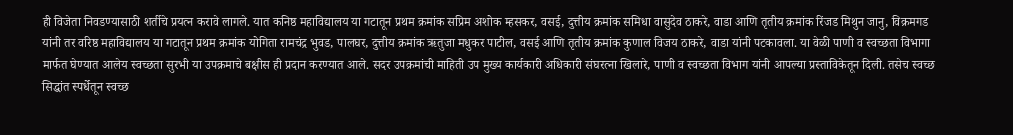ही विजेता निवडण्यासाठी शर्तीचे प्रयत्न करावे लागले. यात कनिष्ठ महाविद्यालय या गटातून प्रथम क्रमांक सप्रिम अशोक म्हसकर, वसई, दुत्तीय क्रमांक समिधा वासुदेव ठाकरे, वाडा आणि तृतीय क्रमांक रिंजड मिथुन जानु, विक्रमगड यांनी तर वरिष्ठ महाविद्यालय या गटातून प्रथम क्रमांक योगिता रामचंद्र भुवड, पालघर, दुत्तीय क्रमांक ऋतुजा मधुकर पाटील, वसई आणि तृतीय क्रमांक कुणाल विजय ठाकरे, वाडा यांनी पटकावला. या वेळी पाणी व स्वच्छता विभागा मार्फत घेण्यात आलेय स्वच्छता सुरभी या उपक्रमाचे बक्षीस ही प्रदान करण्यात आले. सदर उपक्रमांची माहिती उप मुख्य कार्यकारी अधिकारी संघरत्ना खिलारे, पाणी व स्वच्छता विभाग यांनी आपल्या प्रस्ताविकेतून दिली. तसेच स्वच्छ सिद्धांत स्पर्धेतून स्वच्छ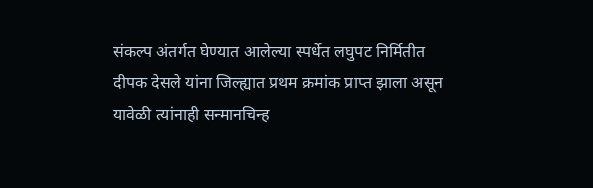संकल्प अंतर्गत घेण्यात आलेल्या स्पर्धेत लघुपट निर्मितीत दीपक देसले यांना जिल्ह्यात प्रथम क्रमांक प्राप्त झाला असून यावेळी त्यांनाही सन्मानचिन्ह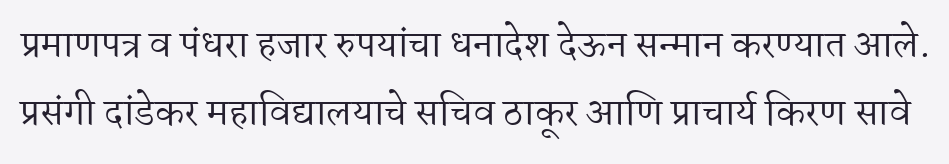प्रमाणपत्र व पंधरा हजार रुपयांचा धनादेश देऊन सन्मान करण्यात आले. प्रसंगी दांडेकर महाविद्यालयाचे सचिव ठाकूर आणि प्राचार्य किरण सावे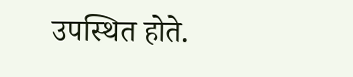उपस्थित होते.